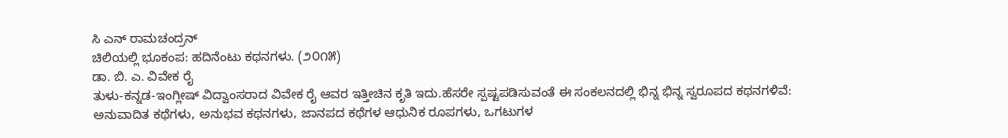ಸಿ ಎನ್ ರಾಮಚಂದ್ರನ್
ಚಿಲಿಯಲ್ಲಿ ಭೂಕಂಪ: ಹದಿನೆಂಟು ಕಥನಗಳು. (೨೦೧೫)
ಡಾ. ಬಿ. ಎ. ವಿವೇಕ ರೈ
ತುಳು-ಕನ್ನಡ-ಇಂಗ್ಲೀಷ್ ವಿದ್ವಾಂಸರಾದ ವಿವೇಕ ರೈ ಆವರ ಇತ್ತೀಚಿನ ಕೃತಿ ಇದು.ಹೆಸರೇ ಸ್ಪಷ್ಟಪಡಿಸುವಂತೆ ಈ ಸಂಕಲನದಲ್ಲಿ ಭಿನ್ನ ಭಿನ್ನ ಸ್ವರೂಪದ ಕಥನಗಳಿವೆ: ಅನುವಾದಿತ ಕಥೆಗಳು, ಅನುಭವ ಕಥನಗಳು, ಜಾನಪದ ಕಥೆಗಳ ಆಧುನಿಕ ರೂಪಗಳು, ಒಗಟುಗಳ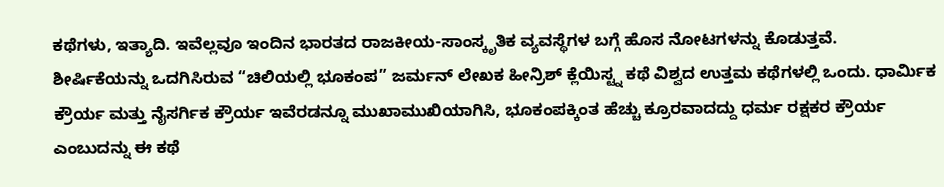ಕಥೆಗಳು, ಇತ್ಯಾದಿ. ಇವೆಲ್ಲವೂ ಇಂದಿನ ಭಾರತದ ರಾಜಕೀಯ-ಸಾಂಸ್ಕೃತಿಕ ವ್ಯವಸ್ಥೆಗಳ ಬಗ್ಗೆ ಹೊಸ ನೋಟಗಳನ್ನು ಕೊಡುತ್ತವೆ.
ಶೀರ್ಷಿಕೆಯನ್ನು ಒದಗಿಸಿರುವ “ಚಿಲಿಯಲ್ಲಿ ಭೂಕಂಪ” ಜರ್ಮನ್ ಲೇಖಕ ಹೀನ್ರಿಶ್ ಕ್ಲೆಯಿಸ್ಟ್ನ ಕಥೆ ವಿಶ್ವದ ಉತ್ತಮ ಕಥೆಗಳಲ್ಲಿ ಒಂದು. ಧಾರ್ಮಿಕ ಕ್ರೌರ್ಯ ಮತ್ತು ನೈಸರ್ಗಿಕ ಕ್ರೌರ್ಯ ಇವೆರಡನ್ನೂ ಮುಖಾಮುಖಿಯಾಗಿಸಿ, ಭೂಕಂಪಕ್ಕಿಂತ ಹೆಚ್ಚು ಕ್ರೂರವಾದದ್ದು ಧರ್ಮ ರಕ್ಷಕರ ಕ್ರೌರ್ಯ ಎಂಬುದನ್ನು ಈ ಕಥೆ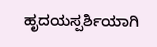ಹೃದಯಸ್ಪರ್ಶಿಯಾಗಿ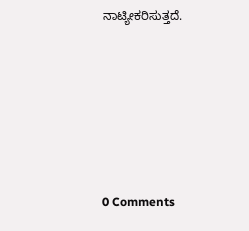ನಾಟ್ಯೀಕರಿಸುತ್ತದೆ.






0 Comments